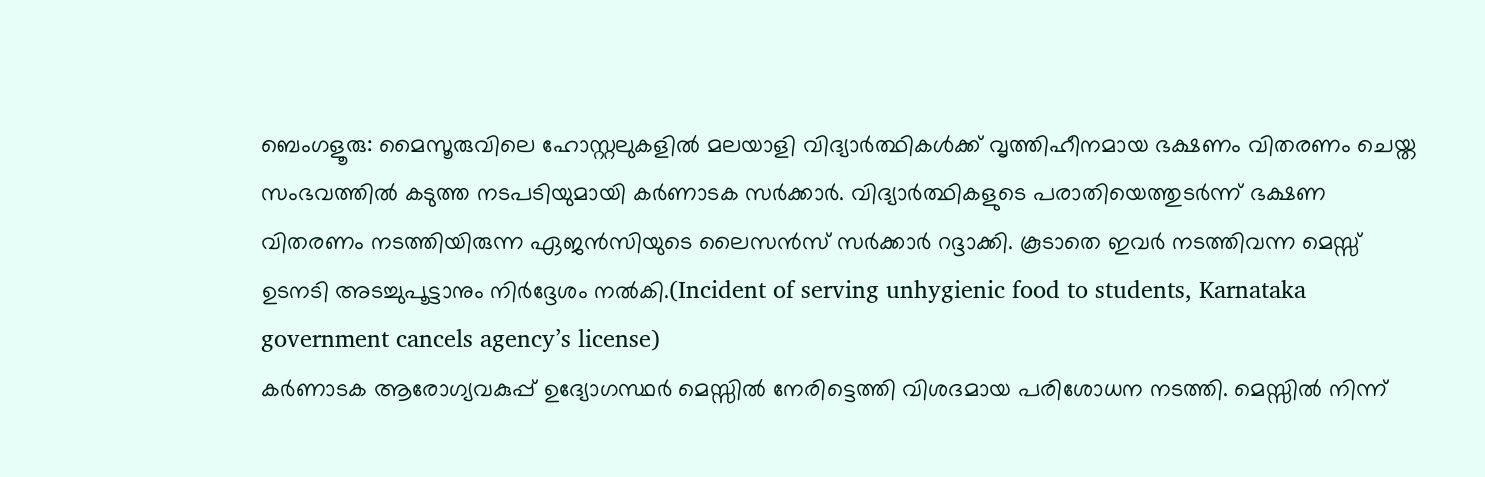ബെംഗളൂരു: മൈസൂരുവിലെ ഹോസ്റ്റലുകളിൽ മലയാളി വിദ്യാർത്ഥികൾക്ക് വൃത്തിഹീനമായ ഭക്ഷണം വിതരണം ചെയ്ത സംഭവത്തിൽ കടുത്ത നടപടിയുമായി കർണാടക സർക്കാർ. വിദ്യാർത്ഥികളുടെ പരാതിയെത്തുടർന്ന് ഭക്ഷണ വിതരണം നടത്തിയിരുന്ന ഏജൻസിയുടെ ലൈസൻസ് സർക്കാർ റദ്ദാക്കി. കൂടാതെ ഇവർ നടത്തിവന്ന മെസ്സ് ഉടനടി അടച്ചുപൂട്ടാനും നിർദ്ദേശം നൽകി.(Incident of serving unhygienic food to students, Karnataka government cancels agency’s license)
കർണാടക ആരോഗ്യവകുപ്പ് ഉദ്യോഗസ്ഥർ മെസ്സിൽ നേരിട്ടെത്തി വിശദമായ പരിശോധന നടത്തി. മെസ്സിൽ നിന്ന്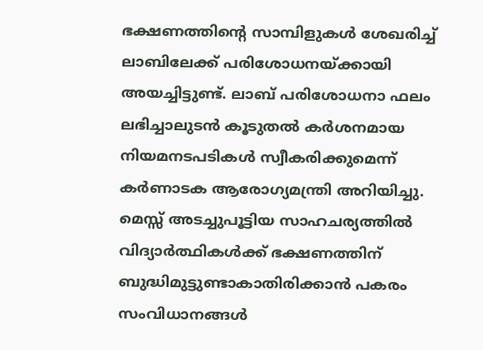ഭക്ഷണത്തിന്റെ സാമ്പിളുകൾ ശേഖരിച്ച് ലാബിലേക്ക് പരിശോധനയ്ക്കായി അയച്ചിട്ടുണ്ട്. ലാബ് പരിശോധനാ ഫലം ലഭിച്ചാലുടൻ കൂടുതൽ കർശനമായ നിയമനടപടികൾ സ്വീകരിക്കുമെന്ന് കർണാടക ആരോഗ്യമന്ത്രി അറിയിച്ചു.
മെസ്സ് അടച്ചുപൂട്ടിയ സാഹചര്യത്തിൽ വിദ്യാർത്ഥികൾക്ക് ഭക്ഷണത്തിന് ബുദ്ധിമുട്ടുണ്ടാകാതിരിക്കാൻ പകരം സംവിധാനങ്ങൾ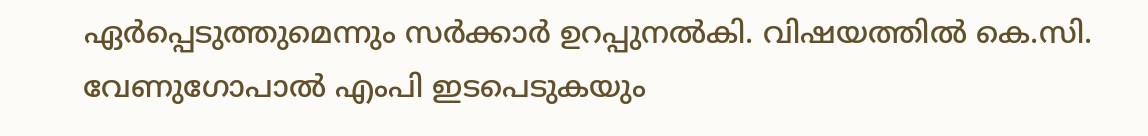ഏർപ്പെടുത്തുമെന്നും സർക്കാർ ഉറപ്പുനൽകി. വിഷയത്തിൽ കെ.സി. വേണുഗോപാൽ എംപി ഇടപെടുകയും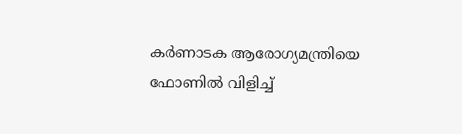കർണാടക ആരോഗ്യമന്ത്രിയെ ഫോണിൽ വിളിച്ച്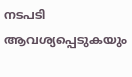നടപടി ആവശ്യപ്പെടുകയും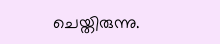ചെയ്തിരുന്നു.